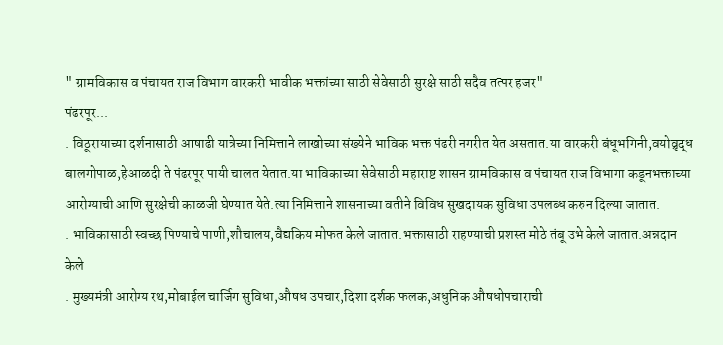" ग्रामविकास व पंचायत राज विभाग वारकरी भावीक भक्तांच्या साठी सेवेसाठी सुरक्षे साठी सदैव तत्पर हजर"
पंढरपूर...
. विठूरायाच्या दर्शनासाठी आषाढी यात्रेच्या निमित्ताने लाखोच्या संख्येने भाविक भक्त पंढरी नगरीत येत असतात.या वारकरी बंधूभगिनी,वयोव्रृद्ध बालगोपाळ,हेआळदी ते पंढरपूर पायी चालत येतात.या भाविकाच्या सेवेसाठी महाराष्ट शासन ग्रामविकास व पंचायत राज विभागा कडूनभक्ताच्या आरोग्याची आणि सुरक्षेची काळजी घेण्यात येते.त्या निमित्ताने शासनाच्या वतीने विविध सुखदायक सुविधा उपलब्ध करुन दिल्या जातात.
. भाविकासाठी स्वच्छ पिण्याचे पाणी,शौचालय,वैद्यकिय मोफत केले जातात.भक्तासाठी राहण्याची प्रशस्त मोठे तंबू उभे केले जातात.अन्नदान केले
. मुख्यमंत्री आरोग्य रथ,मोबाईल चार्जिग सुविधा,औषध उपचार,दिशा दर्शक फलक,अधुनिक औषधोपचाराची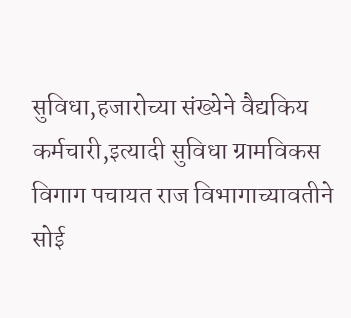सुविधा,हजारोच्या संख्येने वैद्यकिय कर्मचारी,इत्यादी सुविधा ग्रामविकस विगाग पचायत राज विभागाच्यावतीने सोई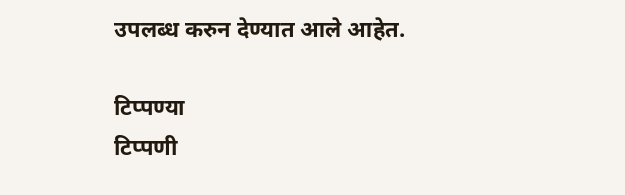उपलब्ध करुन देण्यात आले आहेत.

टिप्पण्या
टिप्पणी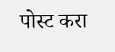पोस्ट करा